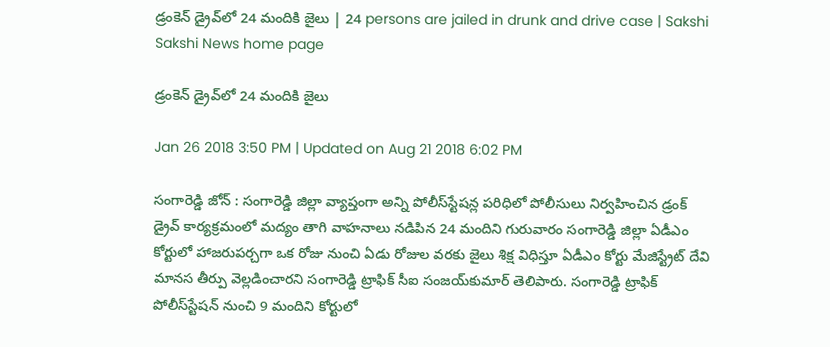డ్రంకెన్‌ డ్రైవ్‌లో 24 మందికి జైలు | 24 persons are jailed in drunk and drive case | Sakshi
Sakshi News home page

డ్రంకెన్‌ డ్రైవ్‌లో 24 మందికి జైలు

Jan 26 2018 3:50 PM | Updated on Aug 21 2018 6:02 PM

సంగారెడ్డి జోన్‌ : సంగారెడ్డి జిల్లా వ్యాప్తంగా అన్ని పోలీస్‌స్టేషన్ల పరిధిలో పోలీసులు నిర్వహించిన డ్రంక్‌ డ్రైవ్‌ కార్యక్రమంలో మద్యం తాగి వాహనాలు నడిపిన 24 మందిని గురువారం సంగారెడ్డి జిల్లా ఏడీఎం కోర్టులో హాజరుపర్చగా ఒక రోజు నుంచి ఏడు రోజుల వరకు జైలు శిక్ష విధిస్తూ ఏడీఎం కోర్టు మేజిస్ట్రేట్‌ దేవి మానస తీర్పు వెల్లడించారని సంగారెడ్డి ట్రాఫిక్‌ సీఐ సంజయ్‌కుమార్‌ తెలిపారు. సంగారెడ్డి ట్రాఫిక్‌ పోలీస్‌స్టేషన్‌ నుంచి 9 మందిని కోర్టులో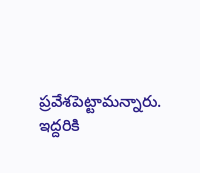ప్రవేశపెట్టామన్నారు. ఇద్దరికి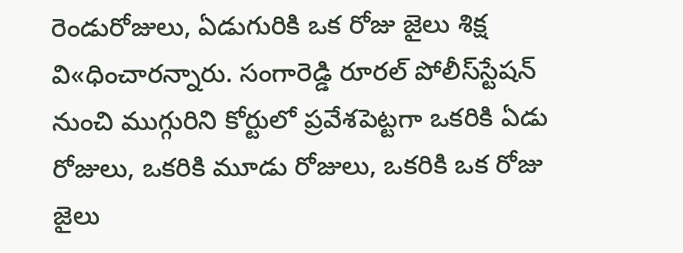రెండురోజులు, ఏడుగురికి ఒక రోజు జైలు శిక్ష వి«ధించారన్నారు. సంగారెడ్డి రూరల్‌ పోలీస్‌స్టేషన్‌ నుంచి ముగ్గురిని కోర్టులో ప్రవేశపెట్టగా ఒకరికి ఏడు రోజులు, ఒకరికి మూడు రోజులు, ఒకరికి ఒక రోజు జైలు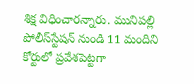శిక్ష విధించారన్నారు. మునిపల్లి పోలీస్‌స్టేషన్‌ నుండి 11 మందిని కోర్టులో ప్రవేశపెట్టగా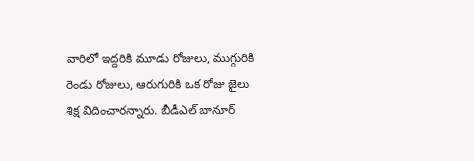వారిలో ఇద్దరికి మూడు రోజులు, ముగ్గురికి రెండు రోజులు, ఆరుగురికి ఒక రోజు జైలు శిక్ష విదించారన్నారు. బీడీఎల్‌ బానూర్‌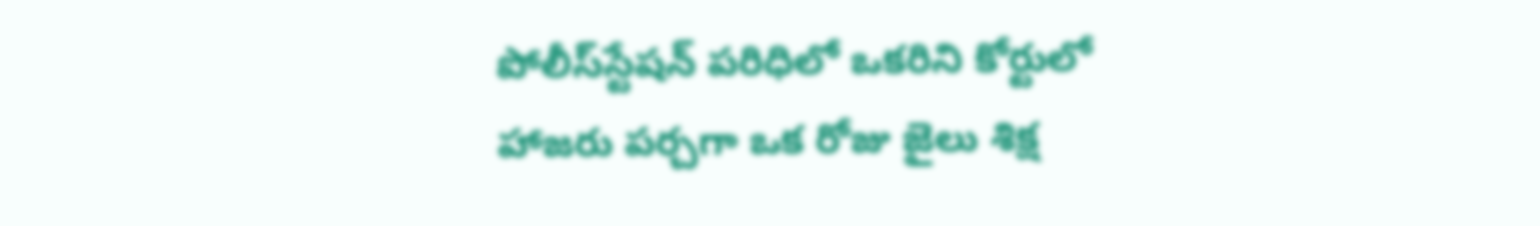పోలీస్‌స్టేషన్‌ పరిధిలో ఒకరిని కోర్టులో హాజరు పర్చగా ఒక రోజు జైలు శిక్ష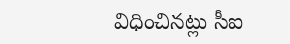విధించినట్లు సీఐ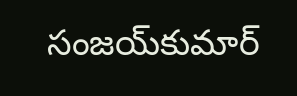సంజయ్‌కుమార్‌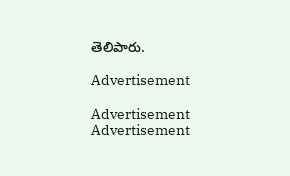తెలిపారు.

Advertisement

Advertisement
Advertisement